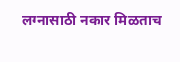लग्नासाठी नकार मिळताच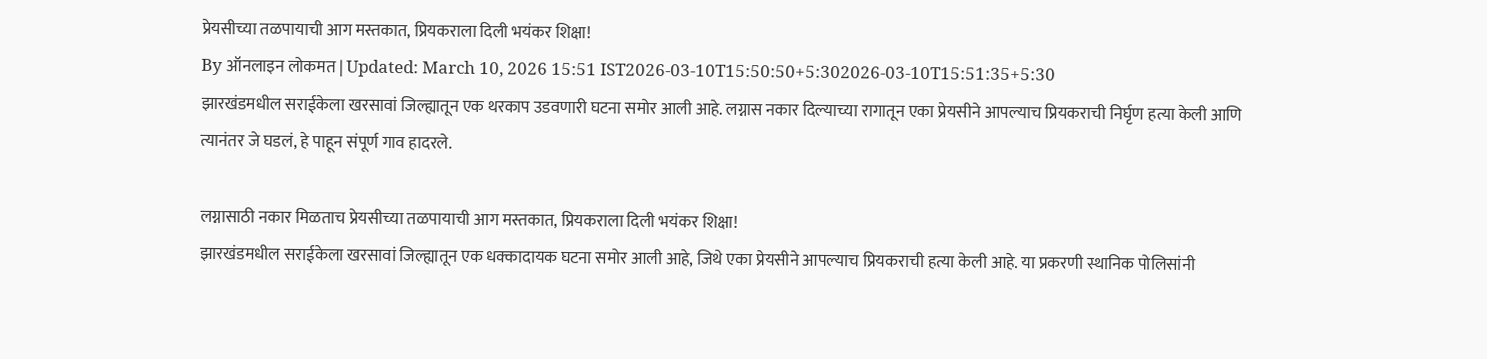प्रेयसीच्या तळपायाची आग मस्तकात, प्रियकराला दिली भयंकर शिक्षा!
By ऑनलाइन लोकमत | Updated: March 10, 2026 15:51 IST2026-03-10T15:50:50+5:302026-03-10T15:51:35+5:30
झारखंडमधील सराईकेला खरसावां जिल्ह्यातून एक थरकाप उडवणारी घटना समोर आली आहे. लग्नास नकार दिल्याच्या रागातून एका प्रेयसीने आपल्याच प्रियकराची निर्घृण हत्या केली आणि त्यानंतर जे घडलं, हे पाहून संपूर्ण गाव हादरले.

लग्नासाठी नकार मिळताच प्रेयसीच्या तळपायाची आग मस्तकात, प्रियकराला दिली भयंकर शिक्षा!
झारखंडमधील सराईकेला खरसावां जिल्ह्यातून एक धक्कादायक घटना समोर आली आहे, जिथे एका प्रेयसीने आपल्याच प्रियकराची हत्या केली आहे. या प्रकरणी स्थानिक पोलिसांनी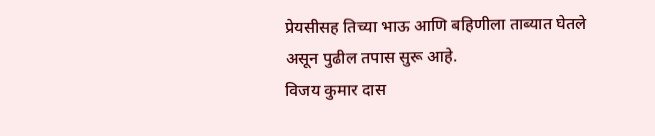प्रेयसीसह तिच्या भाऊ आणि बहिणीला ताब्यात घेतले असून पुढील तपास सुरू आहे.
विजय कुमार दास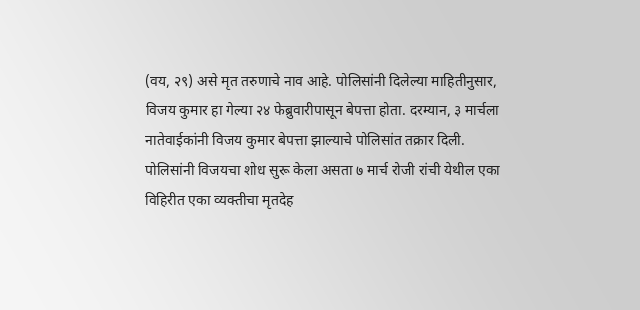(वय, २९) असे मृत तरुणाचे नाव आहे. पोलिसांनी दिलेल्या माहितीनुसार, विजय कुमार हा गेल्या २४ फेब्रुवारीपासून बेपत्ता होता. दरम्यान, ३ मार्चला नातेवाईकांनी विजय कुमार बेपत्ता झाल्याचे पोलिसांत तक्रार दिली. पोलिसांनी विजयचा शोध सुरू केला असता ७ मार्च रोजी रांची येथील एका विहिरीत एका व्यक्तीचा मृतदेह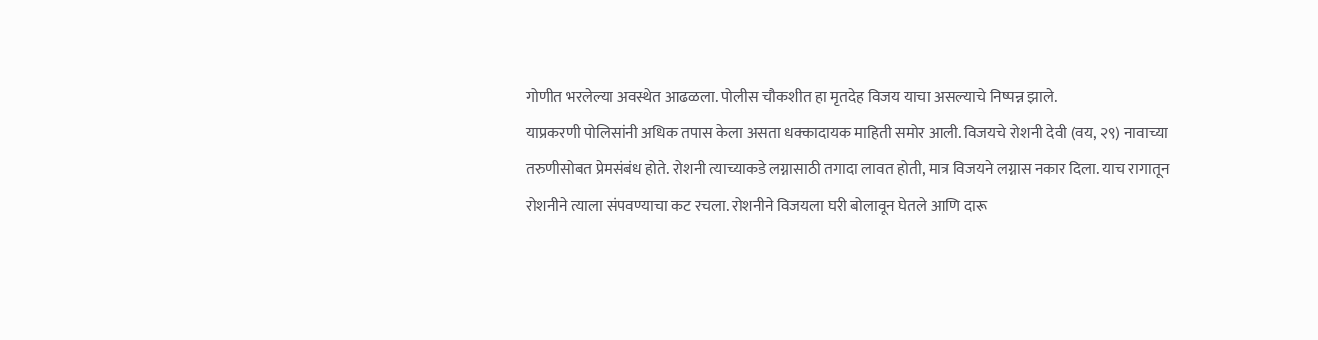गोणीत भरलेल्या अवस्थेत आढळला. पोलीस चौकशीत हा मृतदेह विजय याचा असल्याचे निष्पन्न झाले.
याप्रकरणी पोलिसांनी अधिक तपास केला असता धक्कादायक माहिती समोर आली. विजयचे रोशनी देवी (वय, २९) नावाच्या तरुणीसोबत प्रेमसंबंध होते. रोशनी त्याच्याकडे लग्नासाठी तगादा लावत होती, मात्र विजयने लग्नास नकार दिला. याच रागातून रोशनीने त्याला संपवण्याचा कट रचला. रोशनीने विजयला घरी बोलावून घेतले आणि दारू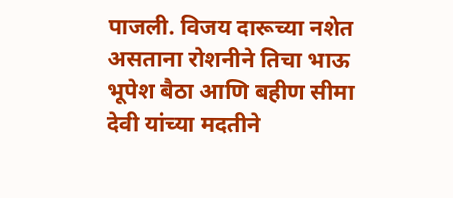पाजली. विजय दारूच्या नशेत असताना रोशनीने तिचा भाऊ भूपेश बैठा आणि बहीण सीमा देवी यांच्या मदतीने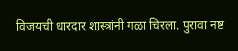विजयची धारदार शास्त्रांनी गळा चिरला. पुरावा नष्ट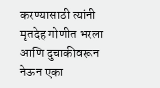करण्यासाठी त्यांनी मृतदेह गोणीत भरला आणि दुचाकीवरून नेऊन एका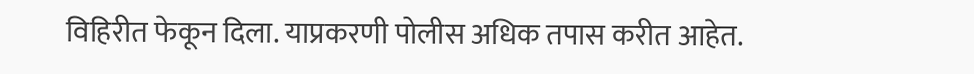विहिरीत फेकून दिला. याप्रकरणी पोलीस अधिक तपास करीत आहेत.